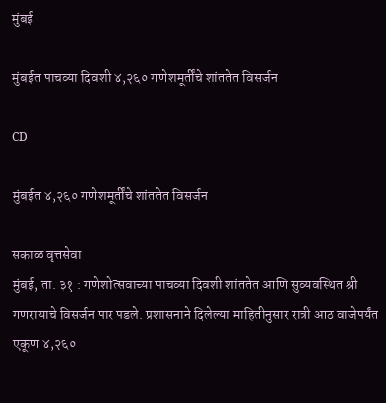मुंबई

मुंबईत पाचव्या दिवशी ४,२६० गणेशमूर्तींचे शांततेत विसर्जन

CD

मुंबईत ४,२६० गणेशमूर्तींचे शांततेत विसर्जन

सकाळ वृत्तसेवा
मुंबई, ता. ३१ : गणेशोत्सवाच्या पाचव्या दिवशी शांततेत आणि सुव्यवस्थित श्री गणरायाचे विसर्जन पार पडले. प्रशासनाने दिलेल्या माहितीनुसार रात्री आठ वाजेपर्यंत एकूण ४,२६०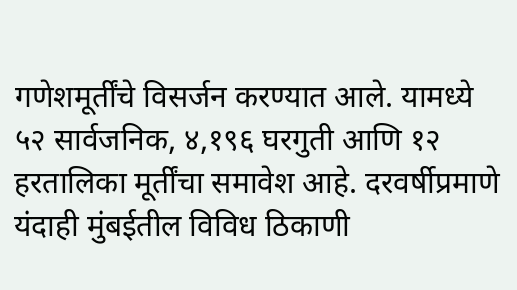गणेशमूर्तींचे विसर्जन करण्यात आले. यामध्ये ५२ सार्वजनिक, ४,१९६ घरगुती आणि १२ हरतालिका मूर्तींचा समावेश आहे. दरवर्षीप्रमाणे यंदाही मुंबईतील विविध ठिकाणी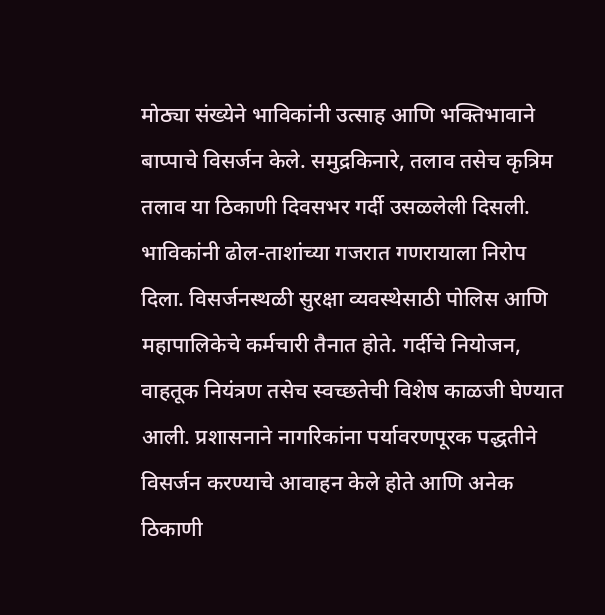मोठ्या संख्येने भाविकांनी उत्साह आणि भक्तिभावाने बाप्पाचे विसर्जन केले. समुद्रकिनारे, तलाव तसेच कृत्रिम तलाव या ठिकाणी दिवसभर गर्दी उसळलेली दिसली. भाविकांनी ढोल-ताशांच्या गजरात गणरायाला निरोप दिला. विसर्जनस्थळी सुरक्षा व्यवस्थेसाठी पोलिस आणि महापालिकेचे कर्मचारी तैनात होते. गर्दीचे नियोजन, वाहतूक नियंत्रण तसेच स्वच्छतेची विशेष काळजी घेण्यात आली. प्रशासनाने नागरिकांना पर्यावरणपूरक पद्धतीने विसर्जन करण्याचे आवाहन केले होते आणि अनेक ठिकाणी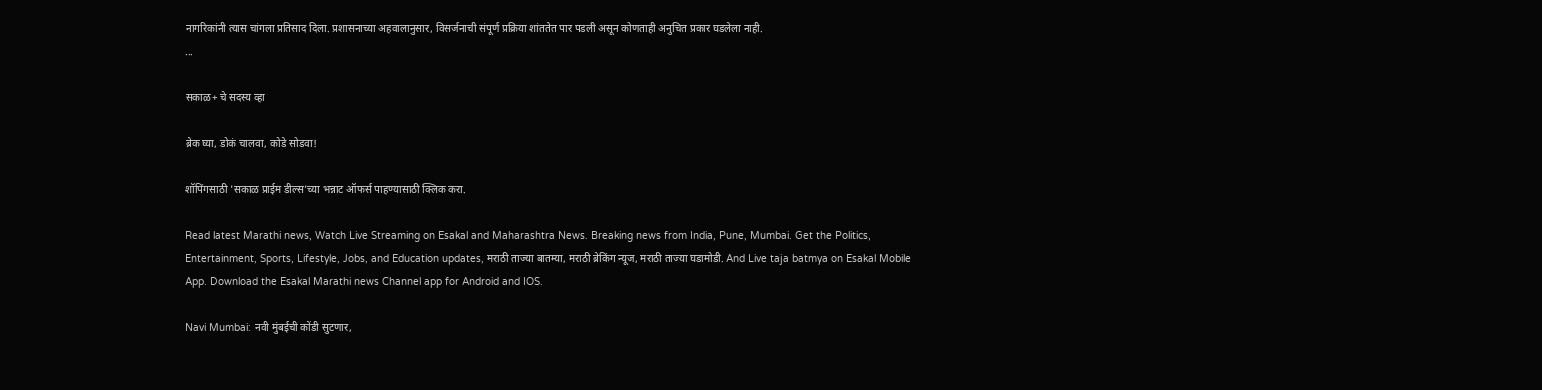नागरिकांनी त्यास चांगला प्रतिसाद दिला. प्रशासनाच्या अहवालानुसार, विसर्जनाची संपूर्ण प्रक्रिया शांततेत पार पडली असून कोणताही अनुचित प्रकार घडलेला नाही.
...

सकाळ+ चे सदस्य व्हा

ब्रेक घ्या, डोकं चालवा, कोडे सोडवा!

शॉपिंगसाठी 'सकाळ प्राईम डील्स'च्या भन्नाट ऑफर्स पाहण्यासाठी क्लिक करा.

Read latest Marathi news, Watch Live Streaming on Esakal and Maharashtra News. Breaking news from India, Pune, Mumbai. Get the Politics, Entertainment, Sports, Lifestyle, Jobs, and Education updates, मराठी ताज्या बातम्या, मराठी ब्रेकिंग न्यूज, मराठी ताज्या घडामोडी. And Live taja batmya on Esakal Mobile App. Download the Esakal Marathi news Channel app for Android and IOS.

Navi Mumbai: नवी मुंबईची कोंडी सुटणार,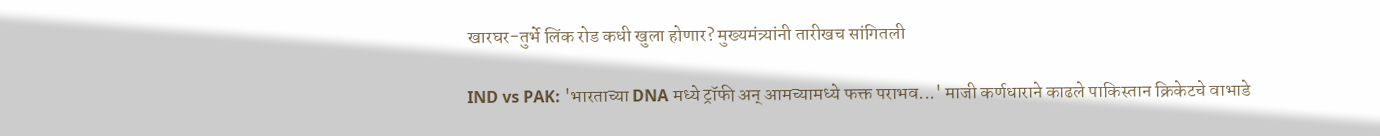खारघर-तुर्भे लिंक रोड कधी खुला होणार? मुख्यमंत्र्यांनी तारीखच सांगितली

IND vs PAK: 'भारताच्या DNA मध्ये ट्रॉफी अन् आमच्यामध्ये फक्त पराभव...' माजी कर्णधाराने काढले पाकिस्तान क्रिकेटचे वाभाडे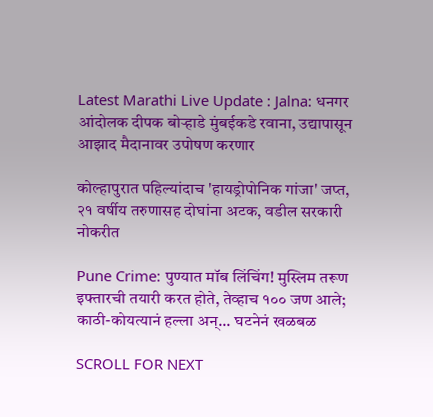Latest Marathi Live Update : Jalna: धनगर आंदोलक दीपक बोऱ्हाडे मुंबईकडे रवाना, उद्यापासून आझाद मैदानावर उपोषण करणार

कोल्हापुरात पहिल्यांदाच 'हायड्रोपोनिक गांजा' जप्त, २१ वर्षीय तरुणासह दोघांना अटक, वडील सरकारी नोकरीत

Pune Crime: पुण्यात मॉब लिंचिंग! मुस्लिम तरूण इफ्तारची तयारी करत होते, तेव्हाच १०० जण आले; काठी-कोयत्यानं हल्ला अन्... घटनेनं खळबळ

SCROLL FOR NEXT